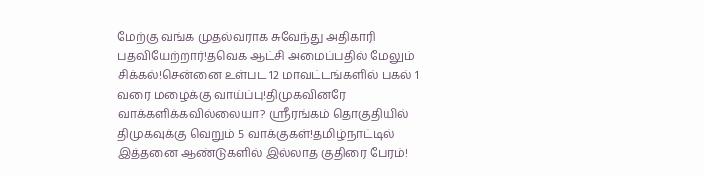மேற்கு வங்க முதல்வராக சுவேந்து அதிகாரி பதவியேற்றார்!தவெக ஆட்சி அமைப்பதில் மேலும் சிக்கல்!சென்னை உள்பட 12 மாவட்டங்களில் பகல் 1 வரை மழைக்கு வாய்ப்பு!திமுகவினரே வாக்களிக்கவில்லையா? ஸ்ரீரங்கம் தொகுதியில் திமுகவுக்கு வெறும் 5 வாக்குகள்!தமிழ்நாட்டில் இத்தனை ஆண்டுகளில் இல்லாத குதிரை பேரம்!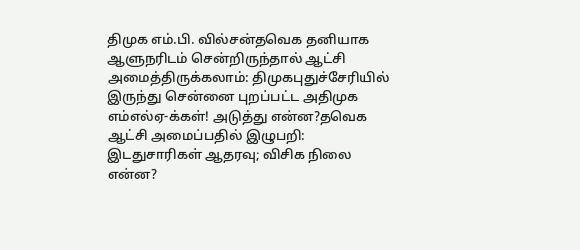திமுக எம்.பி. வில்சன்தவெக தனியாக ஆளுநரிடம் சென்றிருந்தால் ஆட்சி அமைத்திருக்கலாம்: திமுகபுதுச்சேரியில் இருந்து சென்னை புறப்பட்ட அதிமுக எம்எல்ஏ-க்கள்! அடுத்து என்ன?தவெக ஆட்சி அமைப்பதில் இழுபறி: இடதுசாரிகள் ஆதரவு; விசிக நிலை என்ன?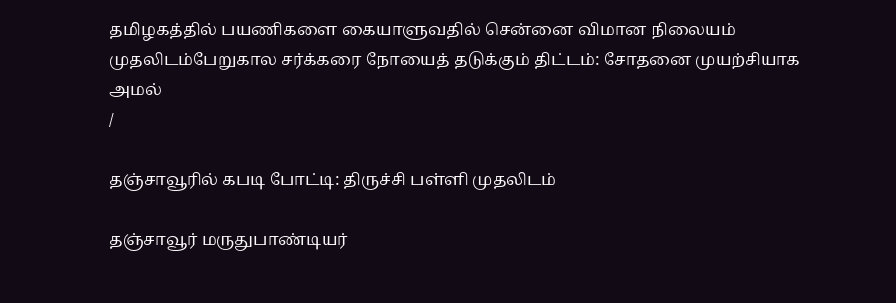தமிழகத்தில் பயணிகளை கையாளுவதில் சென்னை விமான நிலையம் முதலிடம்பேறுகால சர்க்கரை நோயைத் தடுக்கும் திட்டம்: சோதனை முயற்சியாக அமல்
/

தஞ்சாவூரில் கபடி போட்டி: திருச்சி பள்ளி முதலிடம்

தஞ்சாவூர் மருதுபாண்டியர்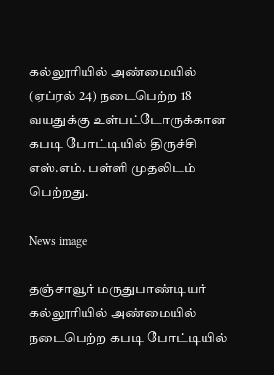கல்லூரியில் அண்மையில் (ஏப்ரல் 24) நடைபெற்ற 18 வயதுக்கு உள்பட்டோருக்கான கபடி போட்டியில் திருச்சி எஸ்.எம். பள்ளி முதலிடம் பெற்றது.

News image

தஞ்சாவூர் மருதுபாண்டியர் கல்லூரியில் அண்மையில் நடைபெற்ற கபடி போட்டியில்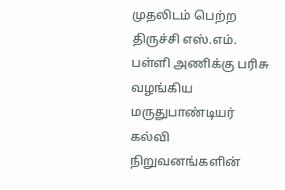முதலிடம் பெற்ற திருச்சி எஸ்.எம். பள்ளி அணிக்கு பரிசு வழங்கிய மருதுபாண்டியர் கல்வி நிறுவனங்களின்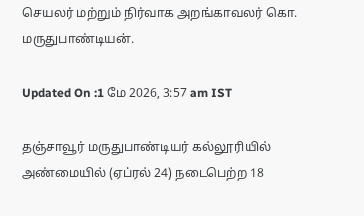செயலர் மற்றும் நிர்வாக அறங்காவலர் கொ. மருதுபாண்டியன்.

Updated On :1 மே 2026, 3:57 am IST

தஞ்சாவூர் மருதுபாண்டியர் கல்லூரியில் அண்மையில் (ஏப்ரல் 24) நடைபெற்ற 18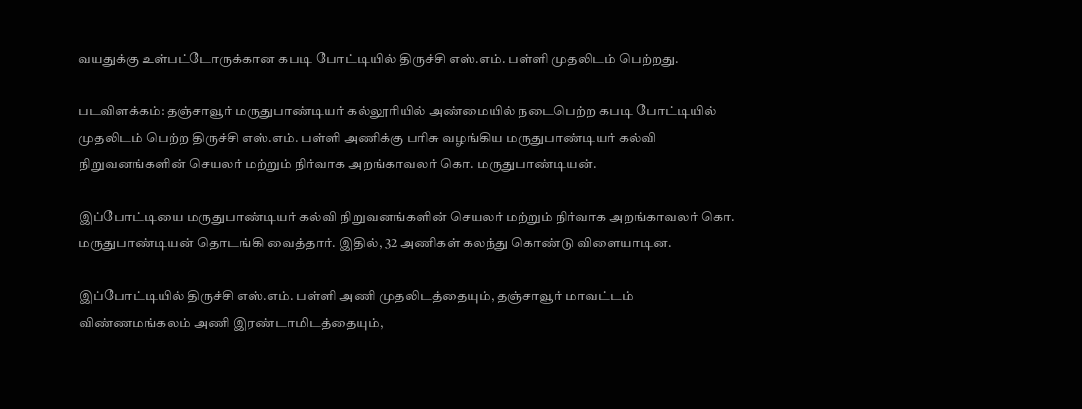வயதுக்கு உள்பட்டோருக்கான கபடி போட்டியில் திருச்சி எஸ்.எம். பள்ளி முதலிடம் பெற்றது.

படவிளக்கம்: தஞ்சாவூர் மருதுபாண்டியர் கல்லூரியில் அண்மையில் நடைபெற்ற கபடி போட்டியில் முதலிடம் பெற்ற திருச்சி எஸ்.எம். பள்ளி அணிக்கு பரிசு வழங்கிய மருதுபாண்டியர் கல்வி நிறுவனங்களின் செயலர் மற்றும் நிர்வாக அறங்காவலர் கொ. மருதுபாண்டியன்.

இப்போட்டியை மருதுபாண்டியர் கல்வி நிறுவனங்களின் செயலர் மற்றும் நிர்வாக அறங்காவலர் கொ. மருதுபாண்டியன் தொடங்கி வைத்தார். இதில், 32 அணிகள் கலந்து கொண்டு விளையாடின.

இப்போட்டியில் திருச்சி எஸ்.எம். பள்ளி அணி முதலிடத்தையும், தஞ்சாவூர் மாவட்டம் விண்ணமங்கலம் அணி இரண்டாமிடத்தையும்,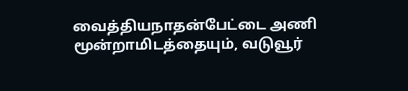வைத்தியநாதன்பேட்டை அணி மூன்றாமிடத்தையும், வடுவூர்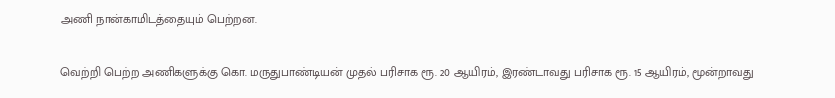அணி நான்காமிடத்தையும் பெற்றன.

வெற்றி பெற்ற அணிகளுக்கு கொ. மருதுபாண்டியன் முதல் பரிசாக ரூ. 20 ஆயிரம், இரண்டாவது பரிசாக ரூ. 15 ஆயிரம், மூன்றாவது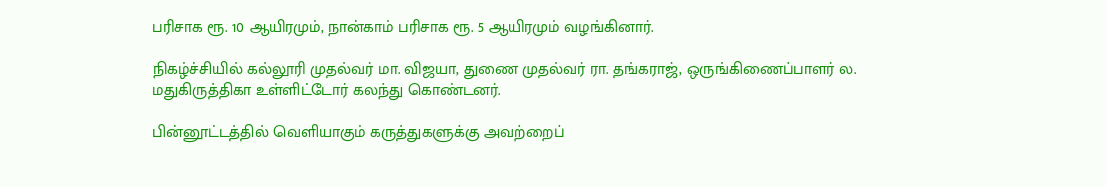பரிசாக ரூ. 10 ஆயிரமும், நான்காம் பரிசாக ரூ. 5 ஆயிரமும் வழங்கினார்.

நிகழ்ச்சியில் கல்லூரி முதல்வர் மா. விஜயா, துணை முதல்வர் ரா. தங்கராஜ், ஒருங்கிணைப்பாளர் ல. மதுகிருத்திகா உள்ளிட்டோர் கலந்து கொண்டனர்.

பின்னூட்டத்தில் வெளியாகும் கருத்துகளுக்கு அவற்றைப்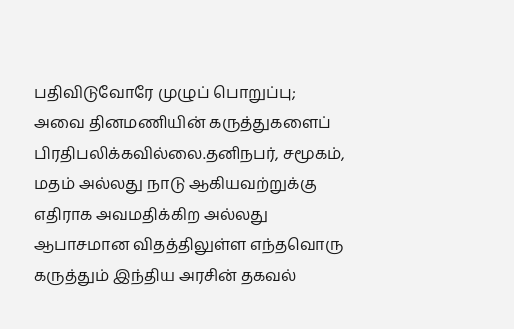பதிவிடுவோரே முழுப் பொறுப்பு; அவை தினமணியின் கருத்துகளைப் பிரதிபலிக்கவில்லை.தனிநபர், சமூகம், மதம் அல்லது நாடு ஆகியவற்றுக்கு எதிராக அவமதிக்கிற அல்லது ஆபாசமான விதத்திலுள்ள எந்தவொரு கருத்தும் இந்திய அரசின் தகவல்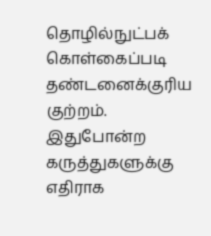தொழில்நுட்பக் கொள்கைப்படி தண்டனைக்குரிய குற்றம். இதுபோன்ற கருத்துகளுக்கு எதிராக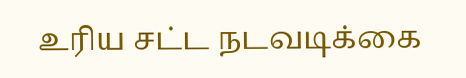உரிய சட்ட நடவடிக்கை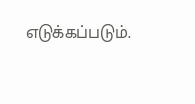எடுக்கப்படும்.